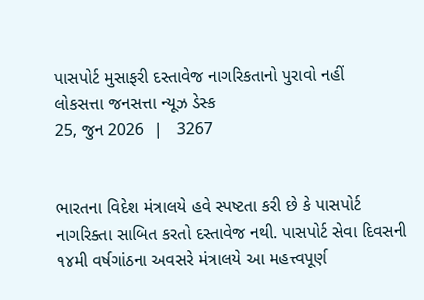પાસપોર્ટ મુસાફરી દસ્તાવેજ નાગરિકતાનો પુરાવો નહીં
લોકસત્તા જનસત્તા ન્યૂઝ ડેસ્ક
25, જુન 2026  |   3267


ભારતના વિદેશ મંત્રાલયે હવે સ્પષ્ટતા કરી છે કે પાસપોર્ટ નાગરિક્તા સાબિત કરતો દસ્તાવેજ નથી. પાસપોર્ટ સેવા દિવસની ૧૪મી વર્ષગાંઠના અવસરે મંત્રાલયે આ મહત્ત્વપૂર્ણ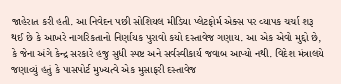જાહેરાત કરી હતી. આ નિવેદન પછી સોશિયલ મીડિયા પ્લેટફોર્મ એક્સ પર વ્યાપક ચર્ચા શરૂ થઈ છે કે આખરે નાગરિકતાનો નિર્ણાયક પુરાવો કયો દસ્તાવેજ ગણાય. આ એક એવો મુદ્દો છે, કે જેના અંગે કેન્દ્ર સરકારે હજુ સુધી સ્પષ્ટ અને સર્વસ્વીકાર્ય જવાબ આપ્યો નથી. વિદેશ મંત્રાલયે જણાવ્યું હતું કે પાસપોર્ટ મુખ્યત્વે એક મુસાફરી દસ્તાવેજ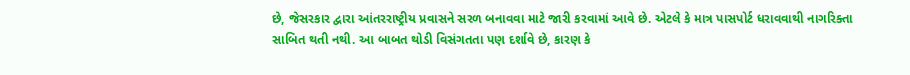છે, જેસરકાર દ્વારા આંતરરાષ્ટ્રીય પ્રવાસને સરળ બનાવવા માટે જારી કરવામાં આવે છે. એટલે કે માત્ર પાસપોર્ટ ધરાવવાથી નાગરિક્તા સાબિત થતી નથી. આ બાબત થોડી વિસંગતતા પણ દર્શાવે છે, કારણ કે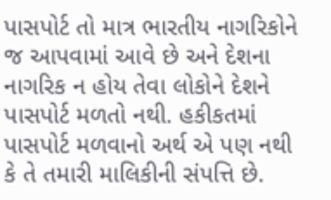પાસપોર્ટ તો માત્ર ભારતીય નાગરિકોને જ આપવામાં આવે છે અને દેશના નાગરિક ન હોય તેવા લોકોને દેશને પાસપોર્ટ મળતો નથી. હકીકતમાં પાસપોર્ટ મળવાનો અર્થ એ પણ નથી કે તે તમારી માલિકીની સંપત્તિ છે.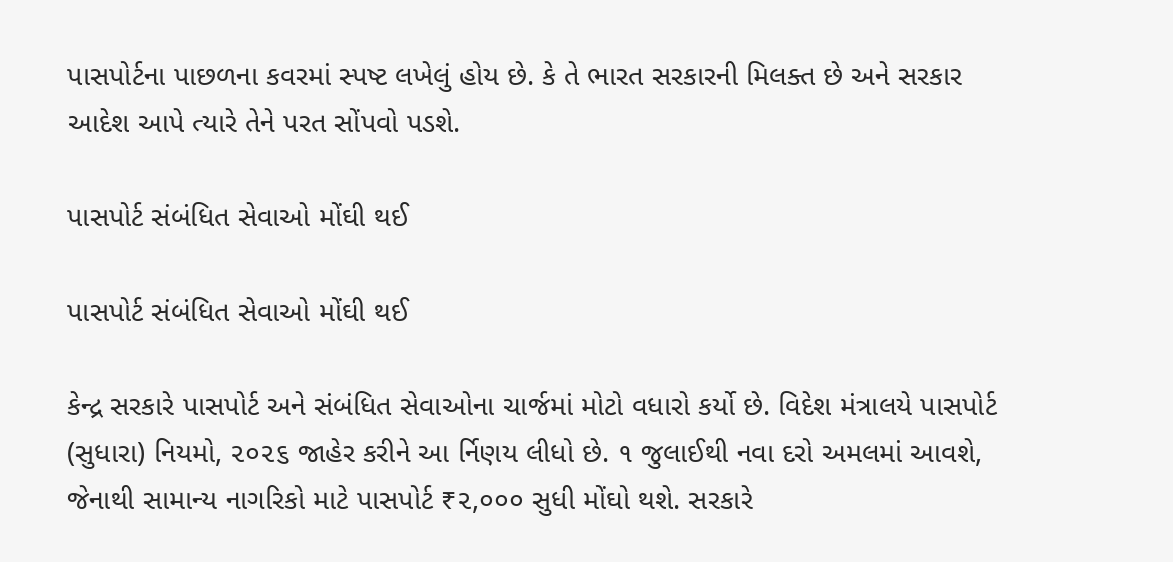પાસપોર્ટના પાછળના કવરમાં સ્પષ્ટ લખેલું હોય છે. કે તે ભારત સરકારની મિલક્ત છે અને સરકાર આદેશ આપે ત્યારે તેને પરત સોંપવો પડશે.

પાસપોર્ટ સંબંધિત સેવાઓ મોંઘી થઈ

પાસપોર્ટ સંબંધિત સેવાઓ મોંઘી થઈ

કેન્દ્ર સરકારે પાસપોર્ટ અને સંબંધિત સેવાઓના ચાર્જમાં મોટો વધારો કર્યો છે. વિદેશ મંત્રાલયે પાસપોર્ટ (સુધારા) નિયમો, ૨૦૨૬ જાહેર કરીને આ ર્નિણય લીધો છે. ૧ જુલાઈથી નવા દરો અમલમાં આવશે, જેનાથી સામાન્ય નાગરિકો માટે પાસપોર્ટ ₹૨,૦૦૦ સુધી મોંઘો થશે. સરકારે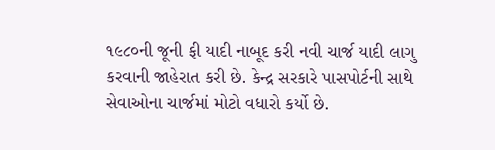૧૯૮૦ની જૂની ફી યાદી નાબૂદ કરી નવી ચાર્જ યાદી લાગુ કરવાની જાહેરાત કરી છે. કેન્દ્ર સરકારે પાસપોર્ટની સાથે સેવાઓના ચાર્જમાં મોટો વધારો કર્યો છે.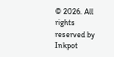© 2026. All rights reserved by Inkpot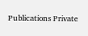Publications Private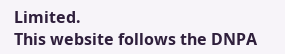Limited.
This website follows the DNPA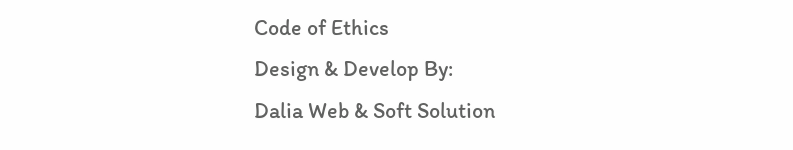Code of Ethics
Design & Develop By:
Dalia Web & Soft Solution